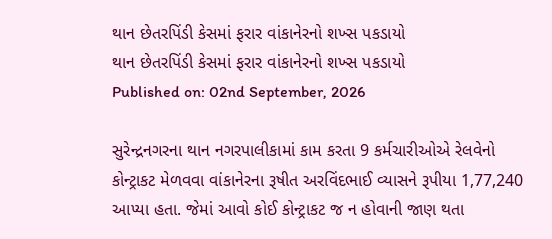થાન છેતરપિંડી કેસમાં ફરાર વાંકાનેરનો શખ્સ પકડાયો
થાન છેતરપિંડી કેસમાં ફરાર વાંકાનેરનો શખ્સ પકડાયો
Published on: 02nd September, 2026

સુરેન્દ્રનગરના થાન નગરપાલીકામાં કામ કરતા 9 કર્મચારીઓએ રેલવેનો કોન્ટ્રાકટ મેળવવા વાંકાનેરના રૂષીત અરવિંદભાઈ વ્યાસને રૂપીયા 1,77,240 આપ્યા હતા. જેમાં આવો કોઈ કોન્ટ્રાકટ જ ન હોવાની જાણ થતા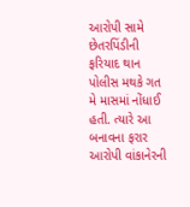આરોપી સામે છેતરપિંડીની ફરિયાદ થાન પોલીસ મથકે ગત મે માસમાં નોંધાઈ હતી. ત્યારે આ બનાવના ફરાર આરોપી વાંકાનેરની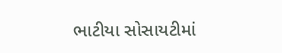ભાટીયા સોસાયટીમાં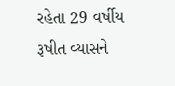રહેતા 29 વર્ષીય રૂષીત વ્યાસને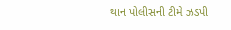થાન પોલીસની ટીમે ઝડપી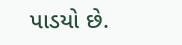પાડયો છે.